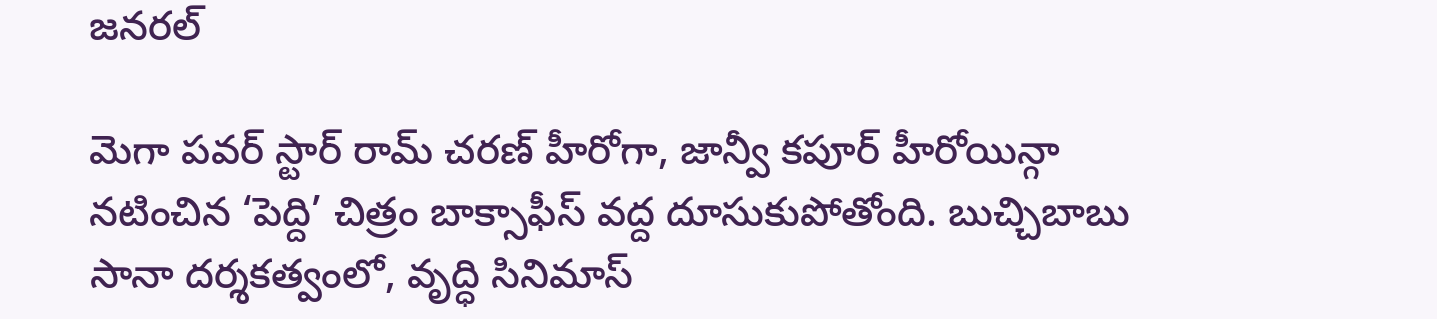జనరల్

మెగా పవర్ స్టార్ రామ్ చరణ్ హీరోగా, జాన్వీ కపూర్ హీరోయిన్గా నటించిన ‘పెద్ది’ చిత్రం బాక్సాఫీస్ వద్ద దూసుకుపోతోంది. బుచ్చిబాబు సానా దర్శకత్వంలో, వృద్ధి సినిమాస్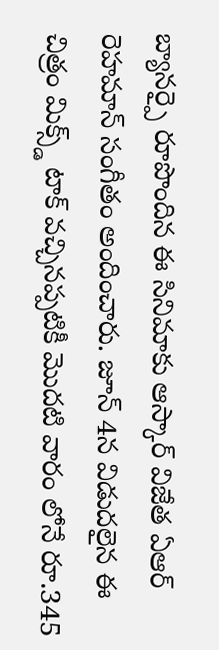బ్యానర్పై రూపొందిన ఈ సినిమాకు ఆస్కార్ విజేత ఏఆర్ రెహమాన్ సంగీతం అందించారు. జూన్ 4న విడుదలైన ఈ చిత్రం మిక్స్డ్ టాక్ వచ్చినప్పటికీ మొదటి వారం లోనే రూ.345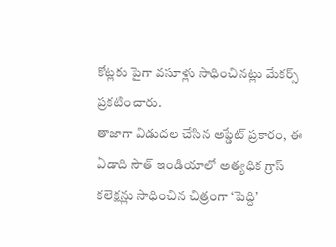కోట్లకు పైగా వసూళ్లు సాధించినట్లు మేకర్స్ ప్రకటించారు.
తాజాగా విడుదల చేసిన అప్డేట్ ప్రకారం, ఈ ఏడాది సౌత్ ఇండియాలో అత్యధిక గ్రాస్ కలెక్షన్లు సాధించిన చిత్రంగా ‘పెద్ది’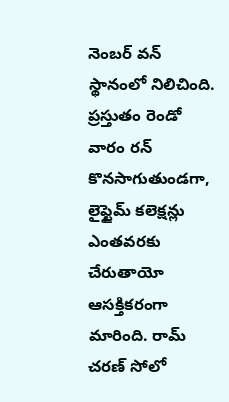నెంబర్ వన్ స్థానంలో నిలిచింది. ప్రస్తుతం రెండో వారం రన్ కొనసాగుతుండగా, లైఫ్టైమ్ కలెక్షన్లు ఎంతవరకు చేరుతాయో ఆసక్తికరంగా మారింది. రామ్ చరణ్ సోలో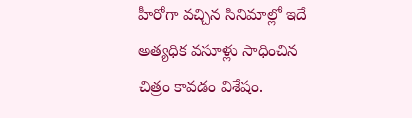హీరోగా వచ్చిన సినిమాల్లో ఇదే అత్యధిక వసూళ్లు సాధించిన చిత్రం కావడం విశేషం.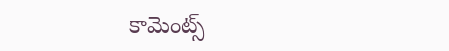కామెంట్స్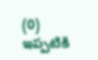(0)
ఇప్పటికి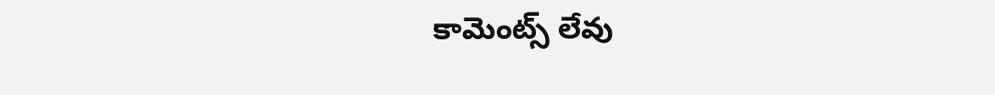కామెంట్స్ లేవు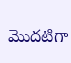మొదటిగా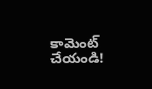కామెంట్ చేయండి!